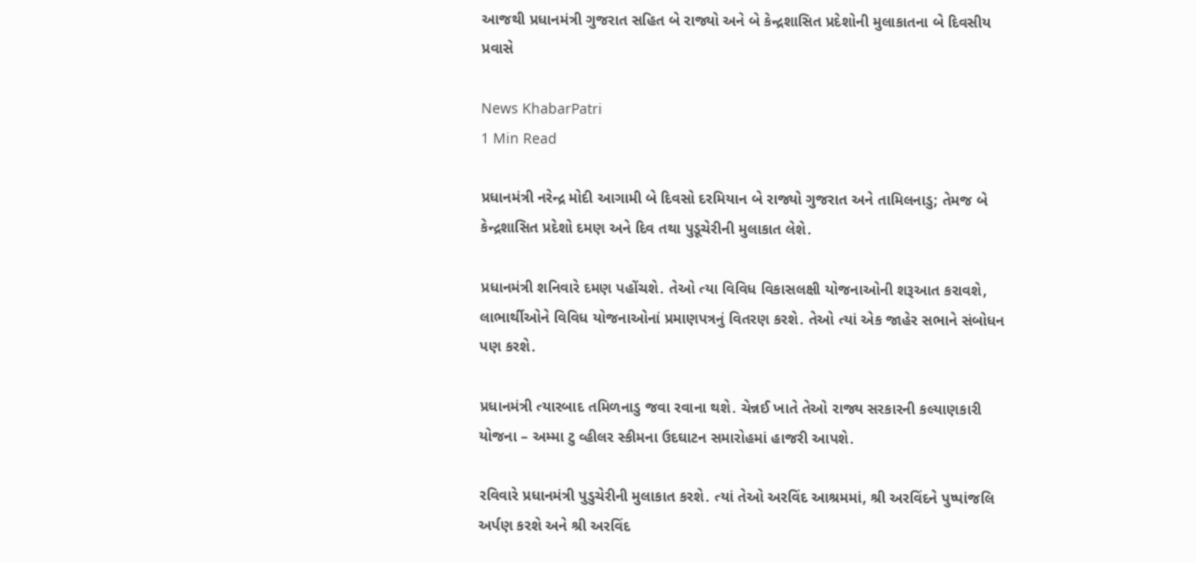આજથી પ્રધાનમંત્રી ગુજરાત સહિત બે રાજ્યો અને બે કેન્દ્રશાસિત પ્રદેશોની મુલાકાતના બે દિવસીય પ્રવાસે

News KhabarPatri
1 Min Read

પ્રધાનમંત્રી નરેન્દ્ર મોદી આગામી બે દિવસો દરમિયાન બે રાજ્યો ગુજરાત અને તામિલનાડુ; તેમજ બે કેન્દ્રશાસિત પ્રદેશો દમણ અને દિવ તથા પુડૂચેરીની મુલાકાત લેશે.

પ્રધાનમંત્રી શનિવારે દમણ પહોંચશે. તેઓ ત્યા વિવિધ વિકાસલક્ષી યોજનાઓની શરૂઆત કરાવશે, લાભાર્થીઓને વિવિધ યોજનાઓનાં પ્રમાણપત્રનું વિતરણ કરશે. તેઓ ત્યાં એક જાહેર સભાને સંબોધન પણ કરશે.

પ્રધાનમંત્રી ત્યારબાદ તમિળનાડુ જવા રવાના થશે. ચેન્નઈ ખાતે તેઓ રાજ્ય સરકારની કલ્યાણકારી યોજના – અમ્મા ટુ વ્હીલર સ્કીમના ઉદઘાટન સમારોહમાં હાજરી આપશે.

રવિવારે પ્રધાનમંત્રી પુડુચેરીની મુલાકાત કરશે. ત્યાં તેઓ અરવિંદ આશ્રમમાં, શ્રી અરવિંદને પુષ્પાંજલિ અર્પણ કરશે અને શ્રી અરવિંદ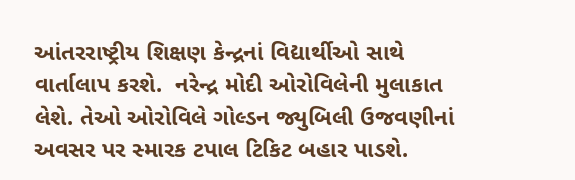આંતરરાષ્ટ્રીય શિક્ષણ કેન્દ્રનાં વિદ્યાર્થીઓ સાથે વાર્તાલાપ કરશે.  નરેન્દ્ર મોદી ઓરોવિલેની મુલાકાત લેશે. તેઓ ઓરોવિલે ગોલ્ડન જ્યુબિલી ઉજવણીનાં અવસર પર સ્મારક ટપાલ ટિકિટ બહાર પાડશે.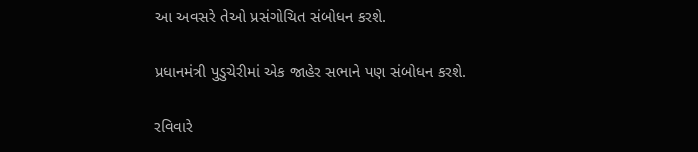આ અવસરે તેઓ પ્રસંગોચિત સંબોધન કરશે.

પ્રધાનમંત્રી પુડુચેરીમાં એક જાહેર સભાને પણ સંબોધન કરશે.

રવિવારે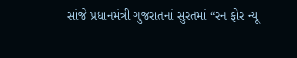સાંજે પ્રધાનમંત્રી ગુજરાતનાં સુરતમાં “રન ફોર ન્યૂ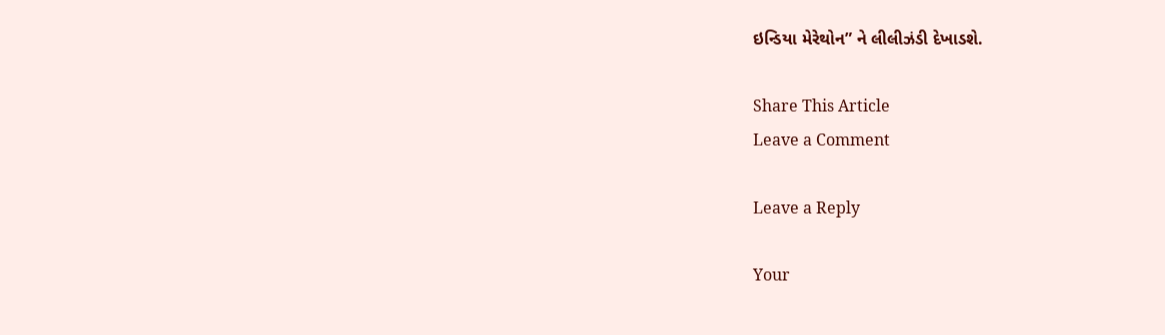ઇન્ડિયા મેરેથોન” ને લીલીઝંડી દેખાડશે.

Share This Article
Leave a Comment

Leave a Reply

Your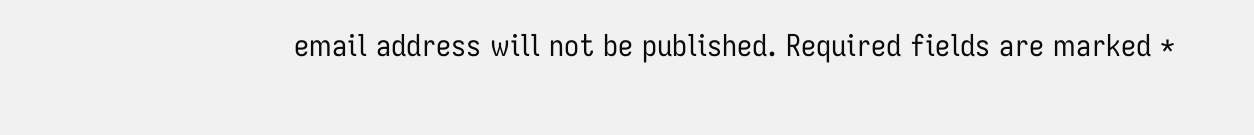email address will not be published. Required fields are marked *